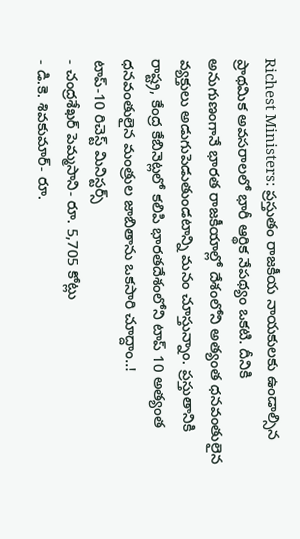Richest Ministers: ప్రస్తుతం రాజకీయ నాయకులకు ఉండాల్సిన ప్రాథమిక అవసరాలలో భారీ ఆర్థిక నేపథ్యం ఒకటి. దీనికి అనుగుణంగానే భారత రాజకీయాల్లో దేశంలోని అత్యంత ధనవంతులైన వ్యక్తులు అడుగుపెడుతుండటాన్ని మనం చూస్తున్నాం. ప్రస్తుతానికి రాష్ట్ర, కేంద్ర కేబినెట్లలో కలిపి భారతదేశంలోని టాప్ 10 అత్యంత ధనవంతులైన మంత్రుల జాబితాను ఒకసారి చూద్దాం..!
టాప్-10 రిచెస్ట్ మినిస్టర్స్
- చంద్రశేఖర్ పెమ్మసాని- రూ. 5,705 కోట్లు
- డి.కె. శివకుమార్- రూ.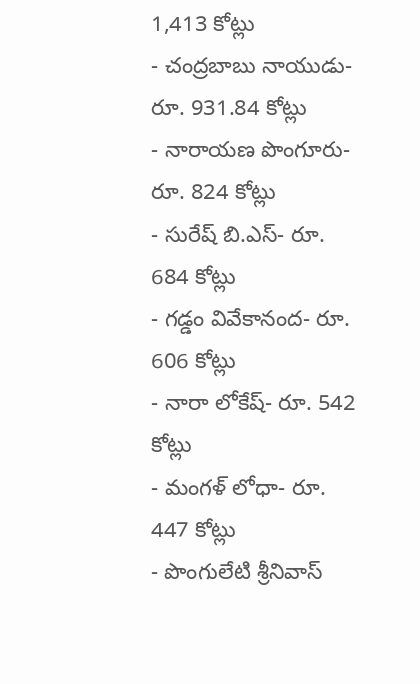1,413 కోట్లు
- చంద్రబాబు నాయుడు- రూ. 931.84 కోట్లు
- నారాయణ పొంగూరు- రూ. 824 కోట్లు
- సురేష్ బి.ఎస్- రూ. 684 కోట్లు
- గడ్డం వివేకానంద- రూ. 606 కోట్లు
- నారా లోకేష్- రూ. 542 కోట్లు
- మంగళ్ లోధా- రూ. 447 కోట్లు
- పొంగులేటి శ్రీనివాస్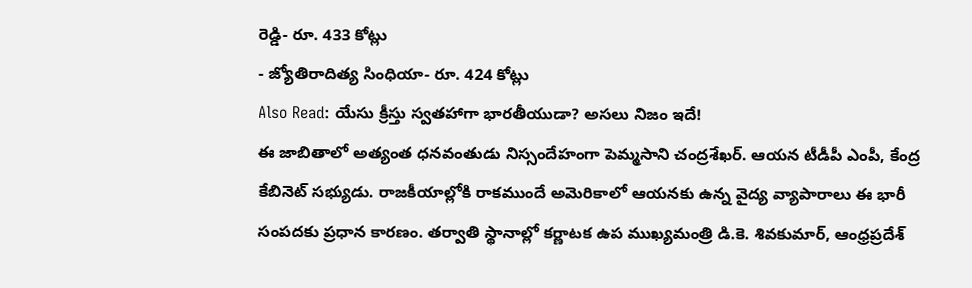రెడ్డి- రూ. 433 కోట్లు
- జ్యోతిరాదిత్య సింధియా- రూ. 424 కోట్లు
Also Read: యేసు క్రీస్తు స్వతహాగా భారతీయుడా? అసలు నిజం ఇదే!
ఈ జాబితాలో అత్యంత ధనవంతుడు నిస్సందేహంగా పెమ్మసాని చంద్రశేఖర్. ఆయన టీడీపీ ఎంపీ, కేంద్ర కేబినెట్ సభ్యుడు. రాజకీయాల్లోకి రాకముందే అమెరికాలో ఆయనకు ఉన్న వైద్య వ్యాపారాలు ఈ భారీ సంపదకు ప్రధాన కారణం. తర్వాతి స్థానాల్లో కర్ణాటక ఉప ముఖ్యమంత్రి డి.కె. శివకుమార్, ఆంధ్రప్రదేశ్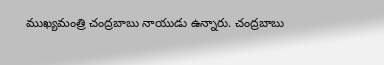ముఖ్యమంత్రి చంద్రబాబు నాయుడు ఉన్నారు. చంద్రబాబు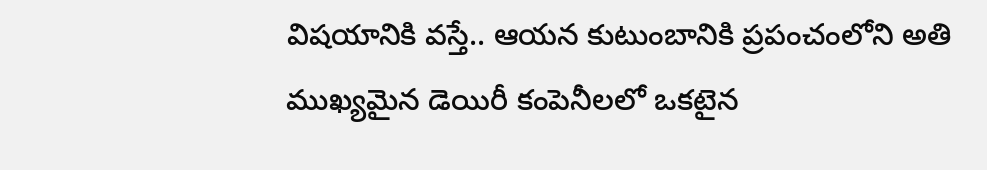విషయానికి వస్తే.. ఆయన కుటుంబానికి ప్రపంచంలోని అతి ముఖ్యమైన డెయిరీ కంపెనీలలో ఒకటైన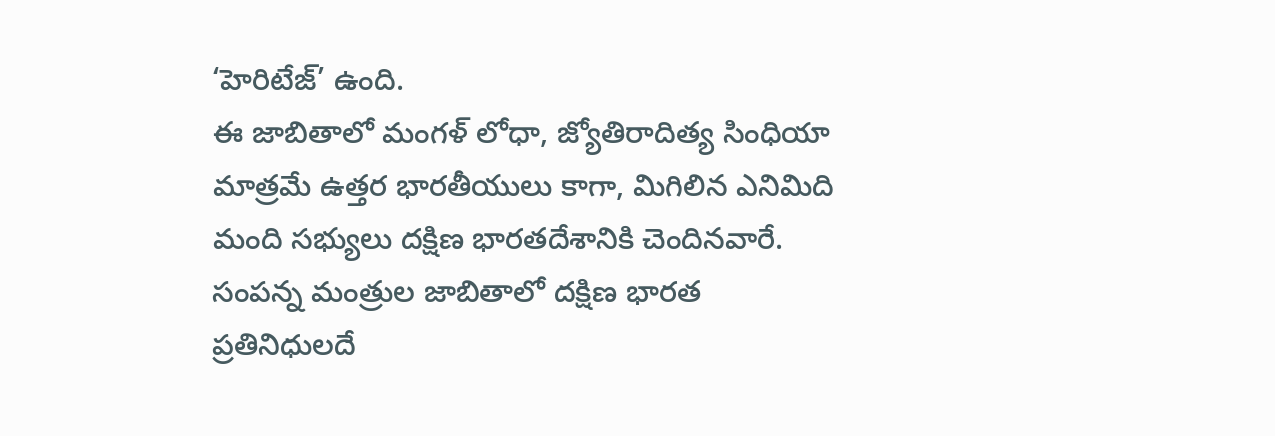‘హెరిటేజ్’ ఉంది.
ఈ జాబితాలో మంగళ్ లోధా, జ్యోతిరాదిత్య సింధియా మాత్రమే ఉత్తర భారతీయులు కాగా, మిగిలిన ఎనిమిది మంది సభ్యులు దక్షిణ భారతదేశానికి చెందినవారే. సంపన్న మంత్రుల జాబితాలో దక్షిణ భారత ప్రతినిధులదే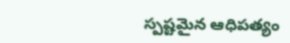స్పష్టమైన ఆధిపత్యం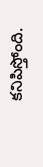కనిపిస్తోంది.